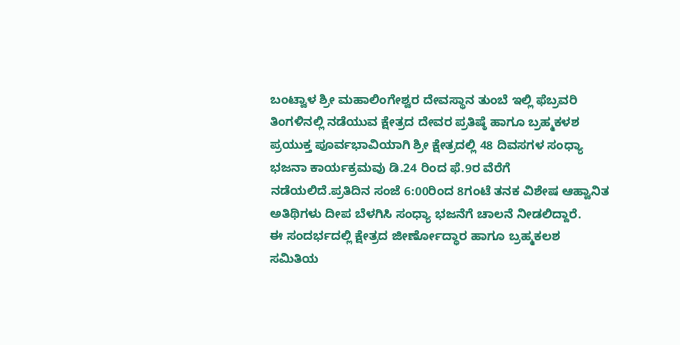ಬಂಟ್ವಾಳ ಶ್ರೀ ಮಹಾಲಿಂಗೇಶ್ವರ ದೇವಸ್ಥಾನ ತುಂಬೆ ಇಲ್ಲಿ ಫೆಬ್ರವರಿ ತಿಂಗಳಿನಲ್ಲಿ ನಡೆಯುವ ಕ್ಷೇತ್ರದ ದೇವರ ಪ್ರತಿಷ್ಠೆ ಹಾಗೂ ಬ್ರಹ್ಮಕಳಶ ಪ್ರಯುಕ್ತ ಪೂರ್ವಭಾವಿಯಾಗಿ ಶ್ರೀ ಕ್ಷೇತ್ರದಲ್ಲಿ 48 ದಿವಸಗಳ ಸಂಧ್ಯಾ ಭಜನಾ ಕಾರ್ಯಕ್ರಮವು ಡಿ.24 ರಿಂದ ಫೆ.9ರ ವೆರೆಗೆ ನಡೆಯಲಿದೆ.ಪ್ರತಿದಿನ ಸಂಜೆ 6:00ರಿಂದ 8ಗಂಟೆ ತನಕ ವಿಶೇಷ ಆಹ್ವಾನಿತ ಅತಿಥಿಗಳು ದೀಪ ಬೆಳಗಿಸಿ ಸಂಧ್ಯಾ ಭಜನೆಗೆ ಚಾಲನೆ ನೀಡಲಿದ್ದಾರೆ.
ಈ ಸಂದರ್ಭದಲ್ಲಿ ಕ್ಷೇತ್ರದ ಜೀರ್ಣೋದ್ಧಾರ ಹಾಗೂ ಬ್ರಹ್ಮಕಲಶ ಸಮಿತಿಯ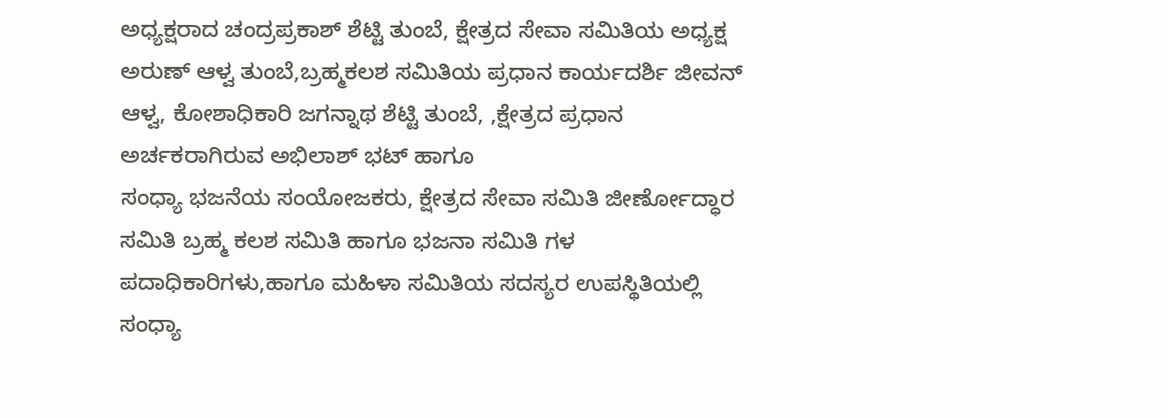ಅಧ್ಯಕ್ಷರಾದ ಚಂದ್ರಪ್ರಕಾಶ್ ಶೆಟ್ಟಿ ತುಂಬೆ, ಕ್ಷೇತ್ರದ ಸೇವಾ ಸಮಿತಿಯ ಅಧ್ಯಕ್ಷ ಅರುಣ್ ಆಳ್ವ ತುಂಬೆ,ಬ್ರಹ್ಮಕಲಶ ಸಮಿತಿಯ ಪ್ರಧಾನ ಕಾರ್ಯದರ್ಶಿ ಜೀವನ್ ಆಳ್ವ, ಕೋಶಾಧಿಕಾರಿ ಜಗನ್ನಾಥ ಶೆಟ್ಟಿ ತುಂಬೆ, ,ಕ್ಷೇತ್ರದ ಪ್ರಧಾನ ಅರ್ಚಕರಾಗಿರುವ ಅಭಿಲಾಶ್ ಭಟ್ ಹಾಗೂ
ಸಂಧ್ಯಾ ಭಜನೆಯ ಸಂಯೋಜಕರು, ಕ್ಷೇತ್ರದ ಸೇವಾ ಸಮಿತಿ ಜೀರ್ಣೋದ್ಧಾರ ಸಮಿತಿ ಬ್ರಹ್ಮ ಕಲಶ ಸಮಿತಿ ಹಾಗೂ ಭಜನಾ ಸಮಿತಿ ಗಳ ಪದಾಧಿಕಾರಿಗಳು,ಹಾಗೂ ಮಹಿಳಾ ಸಮಿತಿಯ ಸದಸ್ಯರ ಉಪಸ್ಥಿತಿಯಲ್ಲಿ ಸಂಧ್ಯಾ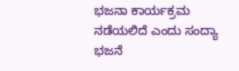ಭಜನಾ ಕಾರ್ಯಕ್ರಮ ನಡೆಯಲಿದೆ ಎಂದು ಸಂದ್ಯಾ ಭಜನೆ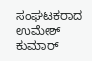ಸಂಘಟಕರಾದ ಉಮೇಶ್ ಕುಮಾರ್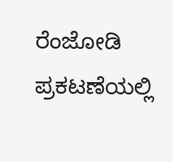ರೆಂಜೋಡಿ ಪ್ರಕಟಣೆಯಲ್ಲಿ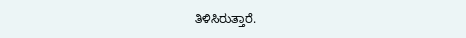ತಿಳಿಸಿರುತ್ತಾರೆ.